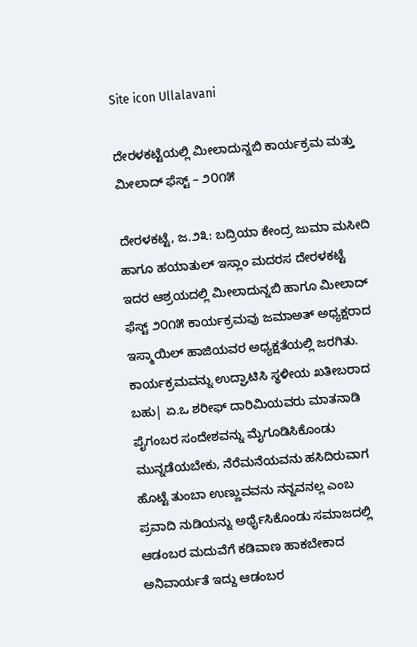Site icon Ullalavani

ದೇರಳಕಟ್ಟೆಯಲ್ಲಿ ಮೀಲಾದುನ್ನಬಿ ಕಾರ್ಯಕ್ರಮ ಮತ್ತು ಮೀಲಾದ್ ಫೆಸ್ಟ್ – ೨೦೧೫

ದೇರಳಕಟ್ಟೆ, ಜ.೨೩: ಬದ್ರಿಯಾ ಕೇಂದ್ರ ಜುಮಾ ಮಸೀದಿ ಹಾಗೂ ಹಯಾತುಲ್ ಇಸ್ಲಾಂ ಮದರಸ ದೇರಳಕಟ್ಟೆ ಇದರ ಆಶ್ರಯದಲ್ಲಿ ಮೀಲಾದುನ್ನಬಿ ಹಾಗೂ ಮೀಲಾದ್ ಫೆಸ್ಟ್ ೨೦೧೫ ಕಾರ್ಯಕ್ರಮವು ಜಮಾಅತ್ ಅಧ್ಯಕ್ಷರಾದ ಇಸ್ಮಾಯಿಲ್ ಹಾಜಿಯವರ ಅಧ್ಯಕ್ಷತೆಯಲ್ಲಿ ಜರಗಿತು. ಕಾರ್ಯಕ್ರಮವನ್ನು ಉದ್ಘಾಟಿಸಿ ಸ್ಥಳೀಯ ಖತೀಬರಾದ ಬಹು| ಏ.ಒ ಶರೀಫ್ ದಾರಿಮಿಯವರು ಮಾತನಾಡಿ ಪೈಗಂಬರ ಸಂದೇಶವನ್ನು ಮೈಗೂಡಿಸಿಕೊಂಡು ಮುನ್ನಡೆಯಬೇಕು, ನೆರೆಮನೆಯವನು ಹಸಿದಿರುವಾಗ ಹೊಟ್ಟೆ ತುಂಬಾ ಉಣ್ಣುವವನು ನನ್ನವನಲ್ಲ ಎಂಬ ಪ್ರವಾದಿ ನುಡಿಯನ್ನು ಅರ್ಥೈಸಿಕೊಂಡು ಸಮಾಜದಲ್ಲಿ ಆಡಂಬರ ಮದುವೆಗೆ ಕಡಿವಾಣ ಹಾಕಬೇಕಾದ ಅನಿವಾರ್ಯತೆ ಇದ್ದು ಆಡಂಬರ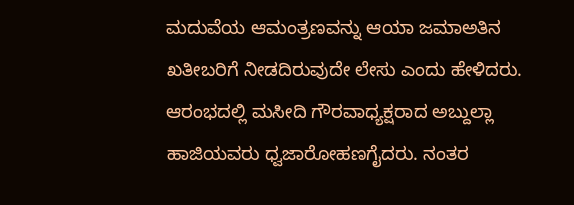ಮದುವೆಯ ಆಮಂತ್ರಣವನ್ನು ಆಯಾ ಜಮಾಅತಿನ ಖತೀಬರಿಗೆ ನೀಡದಿರುವುದೇ ಲೇಸು ಎಂದು ಹೇಳಿದರು. ಆರಂಭದಲ್ಲಿ ಮಸೀದಿ ಗೌರವಾಧ್ಯಕ್ಷರಾದ ಅಬ್ದುಲ್ಲಾ ಹಾಜಿಯವರು ಧ್ವಜಾರೋಹಣಗೈದರು. ನಂತರ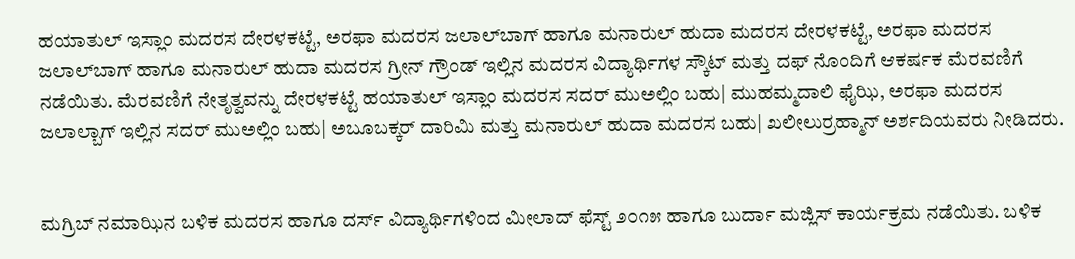ಹಯಾತುಲ್ ಇಸ್ಲಾಂ ಮದರಸ ದೇರಳಕಟ್ಟೆ, ಅರಫಾ ಮದರಸ ಜಲಾಲ್‌ಬಾಗ್ ಹಾಗೂ ಮನಾರುಲ್ ಹುದಾ ಮದರಸ ದೇರಳಕಟ್ಟೆ, ಅರಫಾ ಮದರಸ ಜಲಾಲ್‌ಬಾಗ್ ಹಾಗೂ ಮನಾರುಲ್ ಹುದಾ ಮದರಸ ಗ್ರೀನ್ ಗ್ರೌಂಡ್ ಇಲ್ಲಿನ ಮದರಸ ವಿದ್ಯಾರ್ಥಿಗಳ ಸ್ಕೌಟ್ ಮತ್ತು ದಫ್ ನೊಂದಿಗೆ ಆಕರ್ಷಕ ಮೆರವಣಿಗೆ ನಡೆಯಿತು. ಮೆರವಣಿಗೆ ನೇತೃತ್ವವನ್ನು ದೇರಳಕಟ್ಟೆ ಹಯಾತುಲ್ ಇಸ್ಲಾಂ ಮದರಸ ಸದರ್ ಮುಅಲ್ಲಿಂ ಬಹು| ಮುಹಮ್ಮದಾಲಿ ಫೈಝಿ, ಅರಫಾ ಮದರಸ ಜಲಾಲ್ಬಾಗ್ ಇಲ್ಲಿನ ಸದರ್ ಮುಅಲ್ಲಿಂ ಬಹು| ಅಬೂಬಕ್ಕರ್ ದಾರಿಮಿ ಮತ್ತು ಮನಾರುಲ್ ಹುದಾ ಮದರಸ ಬಹು| ಖಲೀಲುರ್ರಹ್ಮಾನ್ ಅರ್ಶದಿಯವರು ನೀಡಿದರು.


ಮಗ್ರಿಬ್ ನಮಾಝಿನ ಬಳಿಕ ಮದರಸ ಹಾಗೂ ದರ್ಸ್ ವಿದ್ಯಾರ್ಥಿಗಳಿಂದ ಮೀಲಾದ್ ಫೆಸ್ಟ್ ೨೦೧೫ ಹಾಗೂ ಬುರ್ದಾ ಮಜ್ಲಿಸ್ ಕಾರ್ಯಕ್ರಮ ನಡೆಯಿತು. ಬಳಿಕ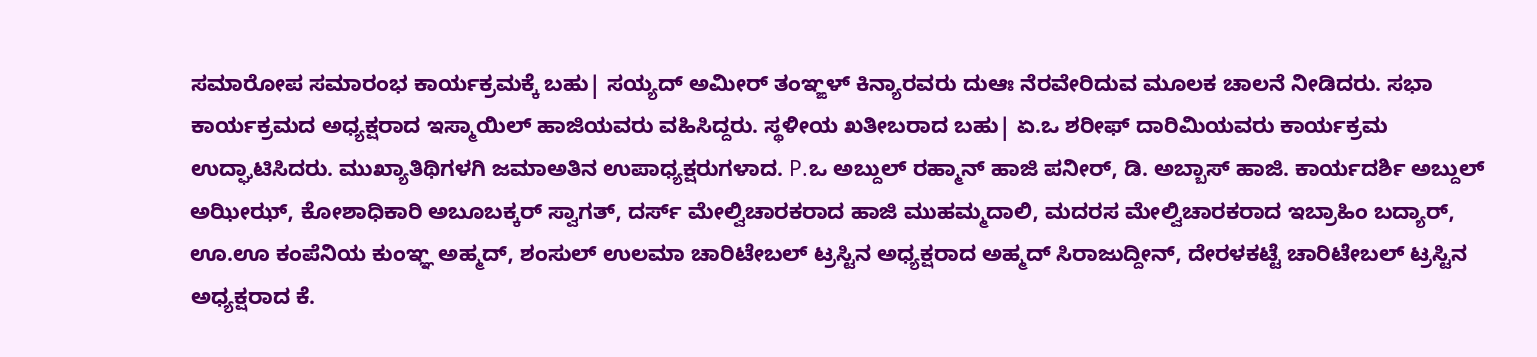ಸಮಾರೋಪ ಸಮಾರಂಭ ಕಾರ್ಯಕ್ರಮಕ್ಕೆ ಬಹು| ಸಯ್ಯದ್ ಅಮೀರ್ ತಂಞ್ಙಳ್ ಕಿನ್ಯಾರವರು ದುಆಃ ನೆರವೇರಿದುವ ಮೂಲಕ ಚಾಲನೆ ನೀಡಿದರು. ಸಭಾ ಕಾರ್ಯಕ್ರಮದ ಅಧ್ಯಕ್ಷರಾದ ಇಸ್ಮಾಯಿಲ್ ಹಾಜಿಯವರು ವಹಿಸಿದ್ದರು. ಸ್ಥಳೀಯ ಖತೀಬರಾದ ಬಹು| ಏ.ಒ ಶರೀಫ್ ದಾರಿಮಿಯವರು ಕಾರ್ಯಕ್ರಮ ಉದ್ಘಾಟಿಸಿದರು. ಮುಖ್ಯಾತಿಥಿಗಳಗಿ ಜಮಾಅತಿನ ಉಪಾಧ್ಯಕ್ಷರುಗಳಾದ. P.ಒ ಅಬ್ದುಲ್ ರಹ್ಮಾನ್ ಹಾಜಿ ಪನೀರ್, ಡಿ. ಅಬ್ಬಾಸ್ ಹಾಜಿ. ಕಾರ್ಯದರ್ಶಿ ಅಬ್ದುಲ್ ಅಝೀಝ್, ಕೋಶಾಧಿಕಾರಿ ಅಬೂಬಕ್ಕರ್ ಸ್ವಾಗತ್, ದರ್ಸ್ ಮೇಲ್ವಿಚಾರಕರಾದ ಹಾಜಿ ಮುಹಮ್ಮದಾಲಿ, ಮದರಸ ಮೇಲ್ವಿಚಾರಕರಾದ ಇಬ್ರಾಹಿಂ ಬದ್ಯಾರ್, ಊ.ಊ ಕಂಪೆನಿಯ ಕುಂಞ್ಞ ಅಹ್ಮದ್, ಶಂಸುಲ್ ಉಲಮಾ ಚಾರಿಟೇಬಲ್ ಟ್ರಸ್ಟಿನ ಅಧ್ಯಕ್ಷರಾದ ಅಹ್ಮದ್ ಸಿರಾಜುದ್ದೀನ್, ದೇರಳಕಟ್ಟೆ ಚಾರಿಟೇಬಲ್ ಟ್ರಸ್ಟಿನ ಅಧ್ಯಕ್ಷರಾದ ಕೆ.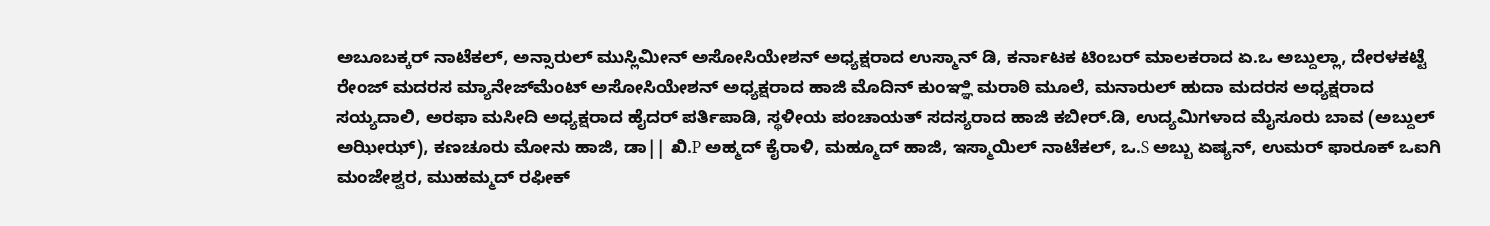ಅಬೂಬಕ್ಕರ್ ನಾಟೆಕಲ್, ಅನ್ಸಾರುಲ್ ಮುಸ್ಲಿಮೀನ್ ಅಸೋಸಿಯೇಶನ್ ಅಧ್ಯಕ್ಷರಾದ ಉಸ್ಮಾನ್ ಡಿ, ಕರ್ನಾಟಕ ಟಿಂಬರ್ ಮಾಲಕರಾದ ಏ.ಒ ಅಬ್ದುಲ್ಲಾ, ದೇರಳಕಟ್ಟೆ ರೇಂಜ್ ಮದರಸ ಮ್ಯಾನೇಜ್‌ಮೆಂಟ್ ಅಸೋಸಿಯೇಶನ್ ಅಧ್ಯಕ್ಷರಾದ ಹಾಜಿ ಮೊದಿನ್ ಕುಂಞ್ಞಿ ಮರಾಠಿ ಮೂಲೆ, ಮನಾರುಲ್ ಹುದಾ ಮದರಸ ಅಧ್ಯಕ್ಷರಾದ ಸಯ್ಯದಾಲಿ, ಅರಫಾ ಮಸೀದಿ ಅಧ್ಯಕ್ಷರಾದ ಹೈದರ್ ಪರ್ತಿಪಾಡಿ, ಸ್ಥಳೀಯ ಪಂಚಾಯತ್ ಸದಸ್ಯರಾದ ಹಾಜಿ ಕಬೀರ್.ಡಿ, ಉದ್ಯಮಿಗಳಾದ ಮೈಸೂರು ಬಾವ (ಅಬ್ದುಲ್ ಅಝೀಝ್), ಕಣಚೂರು ಮೋನು ಹಾಜಿ, ಡಾ|| ಖಿ.P ಅಹ್ಮದ್ ಕೈರಾಳಿ, ಮಹ್ಮೂದ್ ಹಾಜಿ, ಇಸ್ಮಾಯಿಲ್ ನಾಟೆಕಲ್, ಒ.S ಅಬ್ಬು ಏಷ್ಯನ್, ಉಮರ್ ಫಾರೂಕ್ ಒಐಗಿ ಮಂಜೇಶ್ವರ, ಮುಹಮ್ಮದ್ ರಫೀಕ್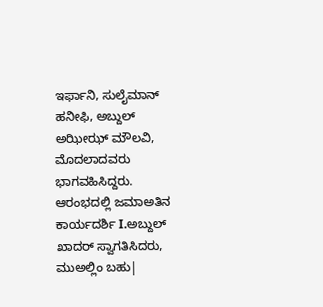ಇರ್ಫಾನಿ, ಸುಲೈಮಾನ್ ಹನೀಫಿ, ಅಬ್ದುಲ್ ಅಝೀಝ್ ಮೌಲವಿ, ಮೊದಲಾದವರು ಭಾಗವಹಿಸಿದ್ದರು.
ಆರಂಭದಲ್ಲಿ ಜಮಾಅತಿನ ಕಾರ್ಯದರ್ಶಿ I.ಅಬ್ದುಲ್ ಖಾದರ್ ಸ್ವಾಗತಿಸಿದರು, ಮುಅಲ್ಲಿಂ ಬಹು|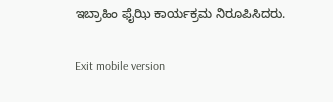ಇಬ್ರಾಹಿಂ ಫೈಝಿ ಕಾರ್ಯಕ್ರಮ ನಿರೂಪಿಸಿದರು.

Exit mobile version